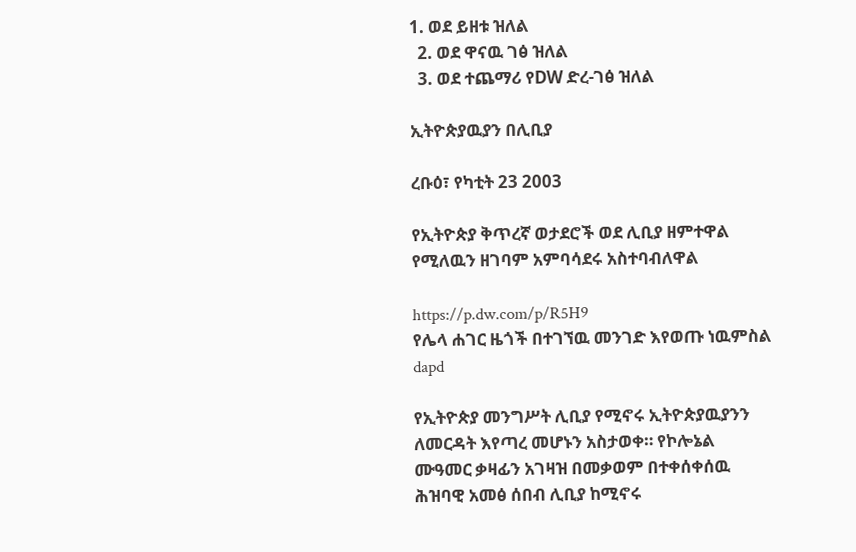1. ወደ ይዘቱ ዝለል
  2. ወደ ዋናዉ ገፅ ዝለል
  3. ወደ ተጨማሪ የDW ድረ-ገፅ ዝለል

ኢትዮጵያዉያን በሊቢያ

ረቡዕ፣ የካቲት 23 2003

የኢትዮጵያ ቅጥረኛ ወታደሮች ወደ ሊቢያ ዘምተዋል የሚለዉን ዘገባም አምባሳደሩ አስተባብለዋል

https://p.dw.com/p/R5H9
የሌላ ሐገር ዜጎች በተገኘዉ መንገድ እየወጡ ነዉምስል dapd

የኢትዮጵያ መንግሥት ሊቢያ የሚኖሩ ኢትዮጵያዉያንን ለመርዳት እየጣረ መሆኑን አስታወቀ። የኮሎኔል ሙዓመር ቃዛፊን አገዛዝ በመቃወም በተቀሰቀሰዉ ሕዝባዊ አመፅ ሰበብ ሊቢያ ከሚኖሩ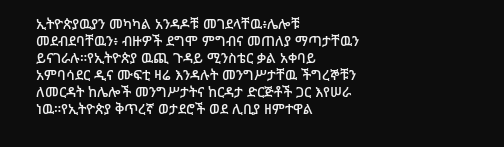ኢትዮጵያዉያን መካካል አንዳዶቹ መገደላቸዉ፥ሌሎቹ መደብደባቸዉን፥ ብዙዎች ደግሞ ምግብና መጠለያ ማጣታቸዉን ይናገራሉ።የኢትዮጵያ ዉጪ ጉዳይ ሚንስቴር ቃል አቀባይ አምባሳደር ዲና ሙፍቲ ዛሬ እንዳሉት መንግሥታቸዉ ችግረኞቹን ለመርዳት ከሌሎች መንግሥታትና ከርዳታ ድርጅቶች ጋር እየሠራ ነዉ።የኢትዮጵያ ቅጥረኛ ወታደሮች ወደ ሊቢያ ዘምተዋል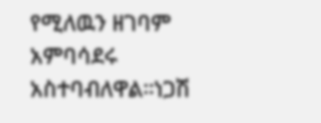የሚለዉን ዘገባም አምባሳደሩ አስተባብለዋል።ነጋሽ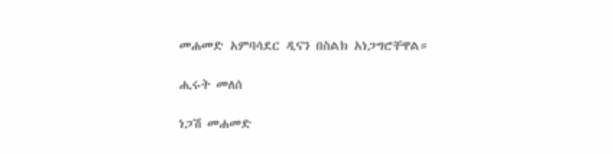መሐመድ አምባሳደር ዲናን በስልክ አነጋግሮቸዋል።

ሒሩት መለሰ

ነጋሽ መሐመድ